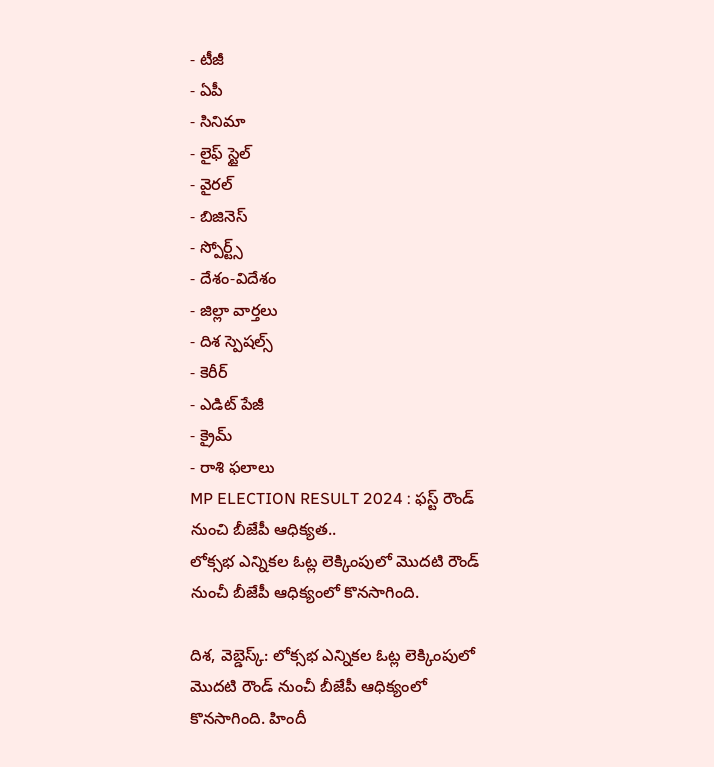- టీజీ
- ఏపీ
- సినిమా
- లైఫ్ స్టైల్
- వైరల్
- బిజినెస్
- స్పోర్ట్స్
- దేశం-విదేశం
- జిల్లా వార్తలు
- దిశ స్పెషల్స్
- కెరీర్
- ఎడిట్ పేజీ
- క్రైమ్
- రాశి ఫలాలు
MP ELECTION RESULT 2024 : ఫస్ట్ రౌండ్ నుంచి బీజేపీ ఆధిక్యత..
లోక్సభ ఎన్నికల ఓట్ల లెక్కింపులో మొదటి రౌండ్ నుంచీ బీజేపీ ఆధిక్యంలో కొనసాగింది.

దిశ, వెబ్డెస్క్: లోక్సభ ఎన్నికల ఓట్ల లెక్కింపులో మొదటి రౌండ్ నుంచీ బీజేపీ ఆధిక్యంలో కొనసాగింది. హిందీ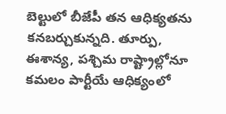బెల్టులో బీజేపీ తన ఆధిక్యతను కనబర్చుకున్నది. తూర్పు, ఈశాన్య, పశ్చిమ రాష్ట్రాల్లోనూ కమలం పార్టీయే ఆధిక్యంలో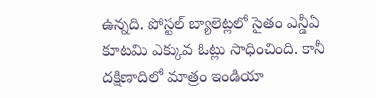ఉన్నది. పోస్టల్ బ్యాలెట్లలో సైతం ఎన్డీఏ కూటమి ఎక్కువ ఓట్లు సాధించింది. కానీ దక్షిణాదిలో మాత్రం ఇండియా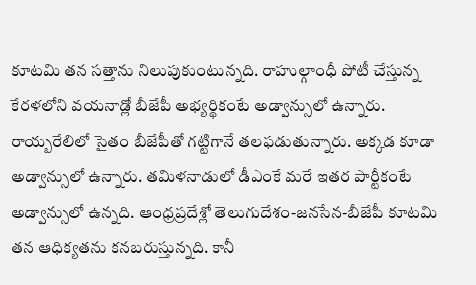కూటమి తన సత్తాను నిలుపుకుంటున్నది. రాహుల్గాంధీ పోటీ చేస్తున్న కేరళలోని వయనాడ్లో బీజేపీ అభ్యర్థికంటే అడ్వాన్సులో ఉన్నారు. రాయ్బరేలిలో సైతం బీజేపీతో గట్టిగానే తలఫడుతున్నారు. అక్కడ కూడా అడ్వాన్సులో ఉన్నారు. తమిళనాడులో డీఎంకే మరే ఇతర పార్టీకంటే అడ్వాన్సులో ఉన్నది. ఆంధ్రప్రదేశ్లో తెలుగుదేశం-జనసేన-బీజేపీ కూటమి తన ఆధిక్యతను కనబరుస్తున్నది. కానీ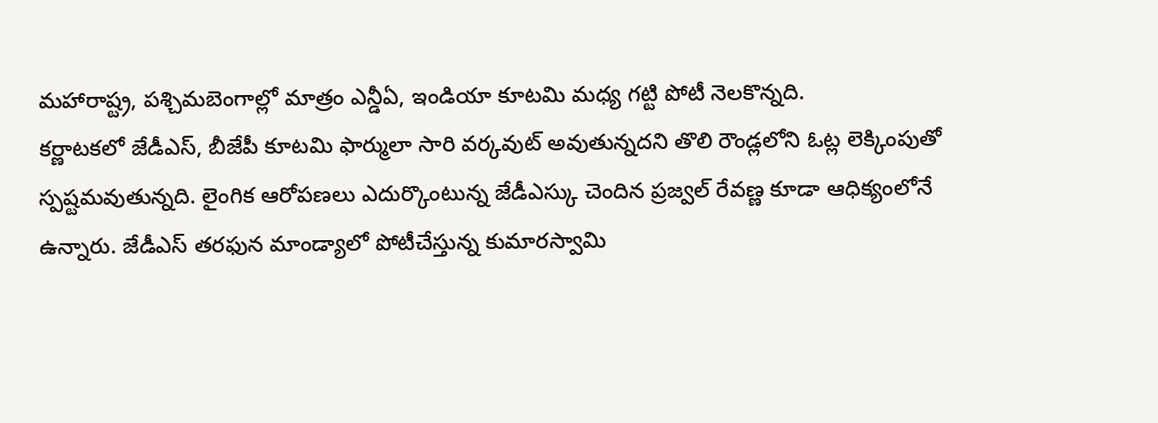మహారాష్ట్ర, పశ్చిమబెంగాల్లో మాత్రం ఎన్డీఏ, ఇండియా కూటమి మధ్య గట్టి పోటీ నెలకొన్నది.
కర్ణాటకలో జేడీఎస్, బీజేపీ కూటమి ఫార్ములా సారి వర్కవుట్ అవుతున్నదని తొలి రౌండ్లలోని ఓట్ల లెక్కింపుతో స్పష్టమవుతున్నది. లైంగిక ఆరోపణలు ఎదుర్కొంటున్న జేడీఎస్కు చెందిన ప్రజ్వల్ రేవణ్ణ కూడా ఆధిక్యంలోనే ఉన్నారు. జేడీఎస్ తరఫున మాండ్యాలో పోటీచేస్తున్న కుమారస్వామి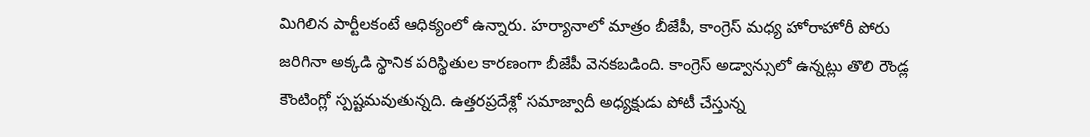మిగిలిన పార్టీలకంటే ఆధిక్యంలో ఉన్నారు. హర్యానాలో మాత్రం బీజేపీ, కాంగ్రెస్ మధ్య హోరాహోరీ పోరు జరిగినా అక్కడి స్థానిక పరిస్థితుల కారణంగా బీజేపీ వెనకబడింది. కాంగ్రెస్ అడ్వాన్సులో ఉన్నట్లు తొలి రౌండ్ల కౌంటింగ్లో స్పష్టమవుతున్నది. ఉత్తరప్రదేశ్లో సమాజ్వాదీ అధ్యక్షుడు పోటీ చేస్తున్న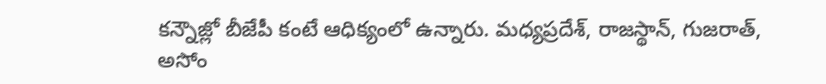కన్నౌజ్లో బీజేపీ కంటే ఆధిక్యంలో ఉన్నారు. మధ్యప్రదేశ్, రాజస్థాన్, గుజరాత్, అసోం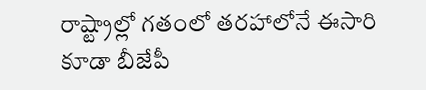రాష్ట్రాల్లో గతంలో తరహాలోనే ఈసారి కూడా బీజేపీ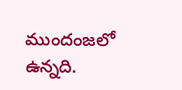ముందంజలో ఉన్నది.